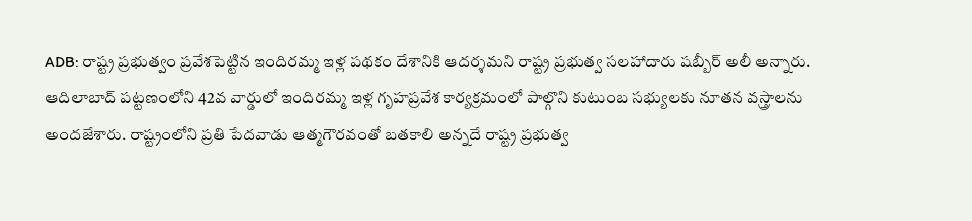ADB: రాష్ట్ర ప్రభుత్వం ప్రవేశపెట్టిన ఇందిరమ్మ ఇళ్ల పథకం దేశానికి ఆదర్శమని రాష్ట్ర ప్రభుత్వ సలహాదారు షబ్బీర్ అలీ అన్నారు. ఆదిలాబాద్ పట్టణంలోని 42వ వార్డులో ఇందిరమ్మ ఇళ్ల గృహప్రవేశ కార్యక్రమంలో పాల్గొని కుటుంబ సభ్యులకు నూతన వస్త్రాలను అందజేశారు. రాష్ట్రంలోని ప్రతి పేదవాడు ఆత్మగౌరవంతో బతకాలి అన్నదే రాష్ట్ర ప్రభుత్వ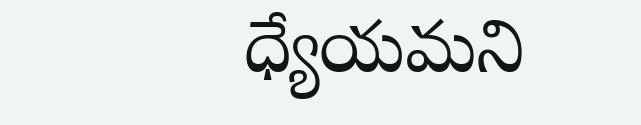ధ్యేయమని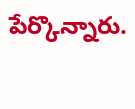పేర్కొన్నారు.